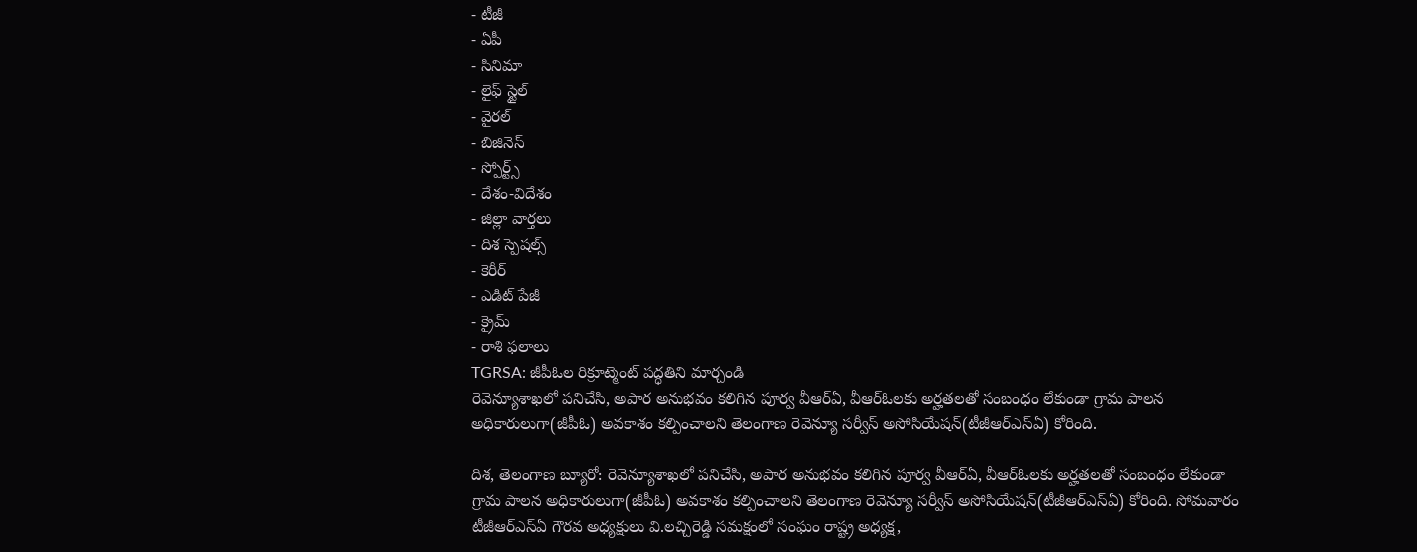- టీజీ
- ఏపీ
- సినిమా
- లైఫ్ స్టైల్
- వైరల్
- బిజినెస్
- స్పోర్ట్స్
- దేశం-విదేశం
- జిల్లా వార్తలు
- దిశ స్పెషల్స్
- కెరీర్
- ఎడిట్ పేజీ
- క్రైమ్
- రాశి ఫలాలు
TGRSA: జీపీఓల రిక్రూట్మెంట్ పద్ధతిని మార్చండి
రెవెన్యూశాఖలో పనిచేసి, అపార అనుభవం కలిగిన పూర్వ వీఆర్ఏ, వీఆర్ఓలకు అర్హతలతో సంబంధం లేకుండా గ్రామ పాలన అధికారులుగా(జీపీఓ) అవకాశం కల్పించాలని తెలంగాణ రెవెన్యూ సర్వీస్ అసోసియేషన్(టీజీఆర్ఎస్ఏ) కోరింది.

దిశ, తెలంగాణ బ్యూరో: రెవెన్యూశాఖలో పనిచేసి, అపార అనుభవం కలిగిన పూర్వ వీఆర్ఏ, వీఆర్ఓలకు అర్హతలతో సంబంధం లేకుండా గ్రామ పాలన అధికారులుగా(జీపీఓ) అవకాశం కల్పించాలని తెలంగాణ రెవెన్యూ సర్వీస్ అసోసియేషన్(టీజీఆర్ఎస్ఏ) కోరింది. సోమవారం టీజీఆర్ఎస్ఏ గౌరవ అధ్యక్షులు వి.లచ్చిరెడ్డి సమక్షంలో సంఘం రాష్ట్ర అధ్యక్ష,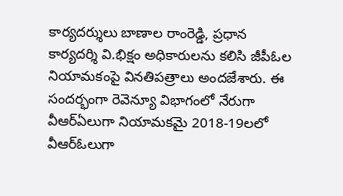కార్యదర్శులు బాణాల రాంరెడ్డి, ప్రధాన కార్యదర్శి వి.భిక్షం అధికారులను కలిసి జీపీఓల నియామకంపై వినతిపత్రాలు అందజేశారు. ఈ సందర్భంగా రెవెన్యూ విభాగంలో నేరుగా వీఆర్ఏలుగా నియామకమై 2018-19లలో వీఆర్ఓలుగా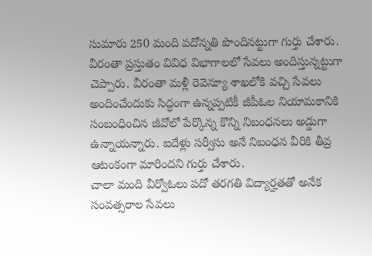సుమారు 250 మంది పదోన్నతి పొందినట్టుగా గుర్తు చేశారు. వీరంతా ప్రస్తుతం వివిధ విభాగాలలో సేవలు అందిస్తున్నట్టుగా చెప్పారు. వీరంతా మళ్లీ రెవెన్యూ శాఖలోకి వచ్చి సేవలు అందించేందుకు సిద్ధంగా ఉన్నప్పటికీ జీపీఓల నియామకానికి సంబంధించిన జీవోలో పేర్కొన్న కొన్ని నిబంధనలు అడ్డుగా ఉన్నాయన్నారు. ఐదేళ్లు సర్వీసు అనే నిబంధన వీరికి తీవ్ర ఆటంకంగా మారిందని గుర్తు చేశారు.
చాలా మంది వీర్వోఓలు పదో తరగతి విద్యార్హతతో అనేక సంవత్సరాల సేవలు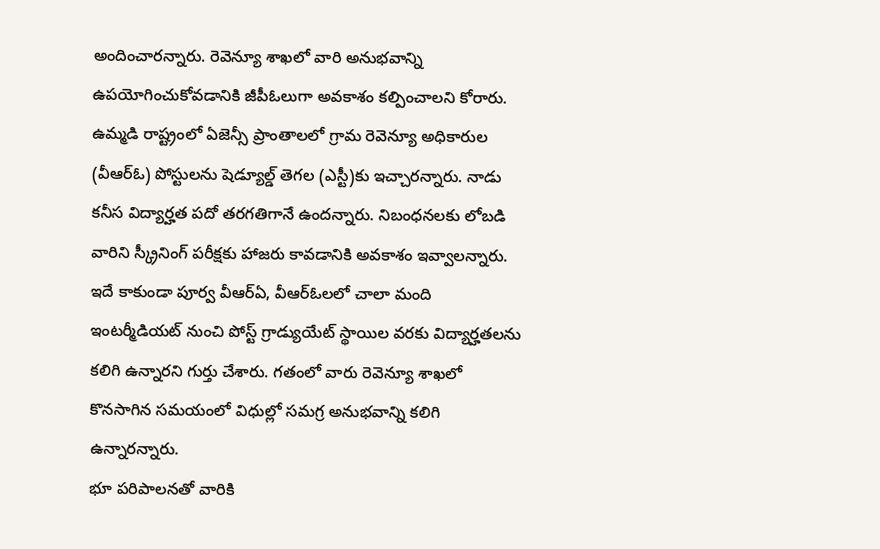అందించారన్నారు. రెవెన్యూ శాఖలో వారి అనుభవాన్ని ఉపయోగించుకోవడానికి జీపీఓలుగా అవకాశం కల్పించాలని కోరారు. ఉమ్మడి రాష్ట్రంలో ఏజెన్సీ ప్రాంతాలలో గ్రామ రెవెన్యూ అధికారుల (వీఆర్ఓ) పోస్టులను షెడ్యూల్డ్ తెగల (ఎస్టీ)కు ఇచ్చారన్నారు. నాడు కనీస విద్యార్హత పదో తరగతిగానే ఉందన్నారు. నిబంధనలకు లోబడి వారిని స్క్రీనింగ్ పరీక్షకు హాజరు కావడానికి అవకాశం ఇవ్వాలన్నారు. ఇదే కాకుండా పూర్వ వీఆర్ఏ, వీఆర్ఓలలో చాలా మంది ఇంటర్మీడియట్ నుంచి పోస్ట్ గ్రాడ్యుయేట్ స్థాయిల వరకు విద్యార్హతలను కలిగి ఉన్నారని గుర్తు చేశారు. గతంలో వారు రెవెన్యూ శాఖలో కొనసాగిన సమయంలో విధుల్లో సమగ్ర అనుభవాన్ని కలిగి ఉన్నారన్నారు.
భూ పరిపాలనతో వారికి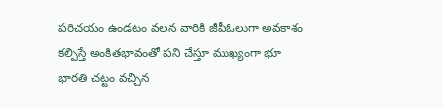పరిచయం ఉండటం వలన వారికి జీపీఓలుగా అవకాశం కల్పిస్తే అంకితభావంతో పని చేస్తూ ముఖ్యంగా భూ భారతి చట్టం వచ్చిన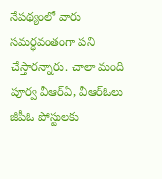నేపథ్యంలో వారు సమర్ధవంతంగా పని చేస్తారన్నారు. చాలా మంది పూర్వ వీఆర్ఏ, వీఆర్ఓలు జీపీఓ పోస్టులకు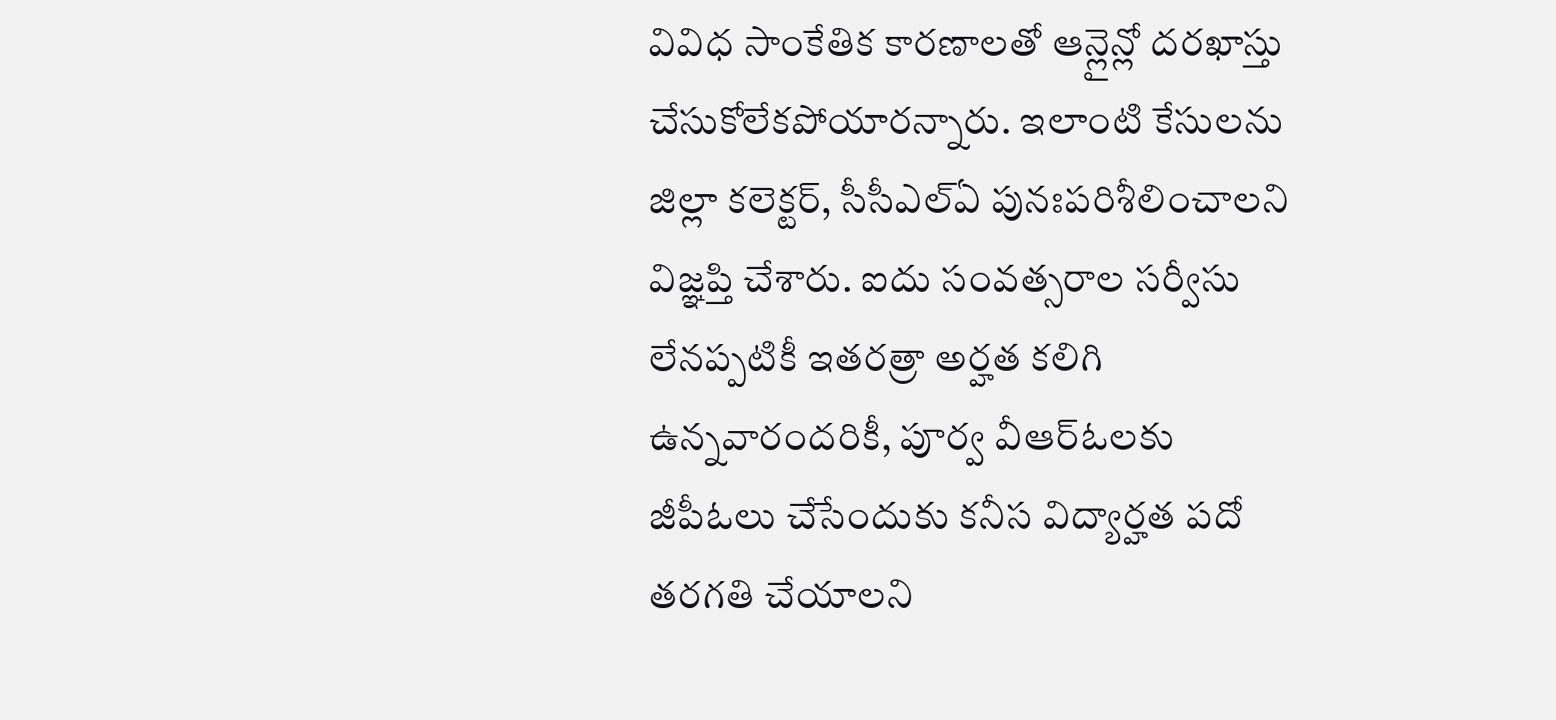వివిధ సాంకేతిక కారణాలతో ఆన్లైన్లో దరఖాస్తు చేసుకోలేకపోయారన్నారు. ఇలాంటి కేసులను జిల్లా కలెక్టర్, సీసీఎల్ఏ పునఃపరిశీలించాలని విజ్ఞప్తి చేశారు. ఐదు సంవత్సరాల సర్వీసు లేనప్పటికీ ఇతరత్రా అర్హత కలిగి ఉన్నవారందరికీ, పూర్వ వీఆర్ఓలకు జీపీఓలు చేసేందుకు కనీస విద్యార్హత పదో తరగతి చేయాలని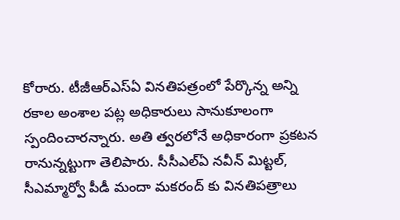కోరారు. టీజీఆర్ఎస్ఏ వినతిపత్రంలో పేర్కొన్న అన్ని రకాల అంశాల పట్ల అధికారులు సానుకూలంగా స్పందించారన్నారు. అతి త్వరలోనే అధికారంగా ప్రకటన రానున్నట్టుగా తెలిపారు. సీసీఎల్ఏ నవీన్ మిట్టల్, సీఎమ్మార్వో పీడీ మందా మకరంద్ కు వినతిపత్రాలు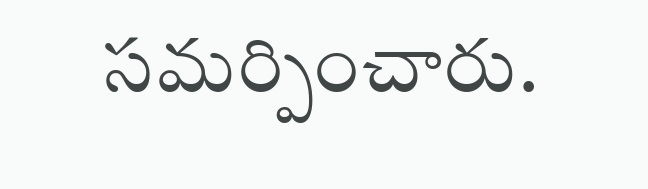సమర్పించారు.